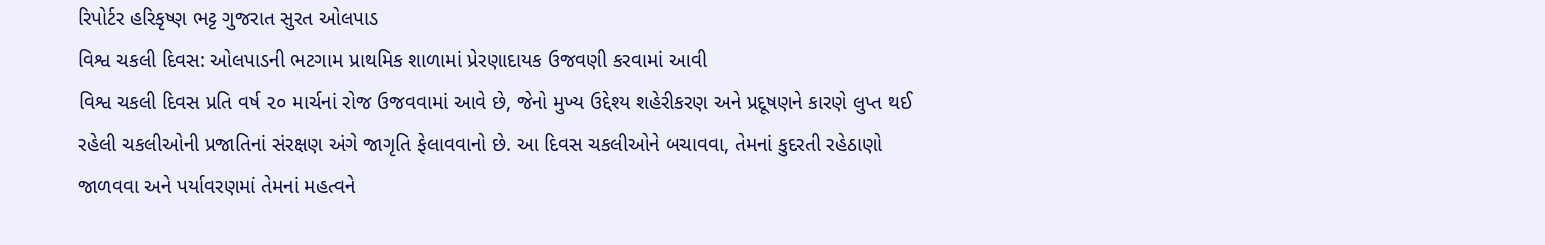રિપોર્ટર હરિકૃષ્ણ ભટ્ટ ગુજરાત સુરત ઓલપાડ
વિશ્વ ચકલી દિવસ: ઓલપાડની ભટગામ પ્રાથમિક શાળામાં પ્રેરણાદાયક ઉજવણી કરવામાં આવી
વિશ્વ ચકલી દિવસ પ્રતિ વર્ષ ૨૦ માર્ચનાં રોજ ઉજવવામાં આવે છે, જેનો મુખ્ય ઉદ્દેશ્ય શહેરીકરણ અને પ્રદૂષણને કારણે લુપ્ત થઈ રહેલી ચકલીઓની પ્રજાતિનાં સંરક્ષણ અંગે જાગૃતિ ફેલાવવાનો છે. આ દિવસ ચકલીઓને બચાવવા, તેમનાં કુદરતી રહેઠાણો જાળવવા અને પર્યાવરણમાં તેમનાં મહત્વને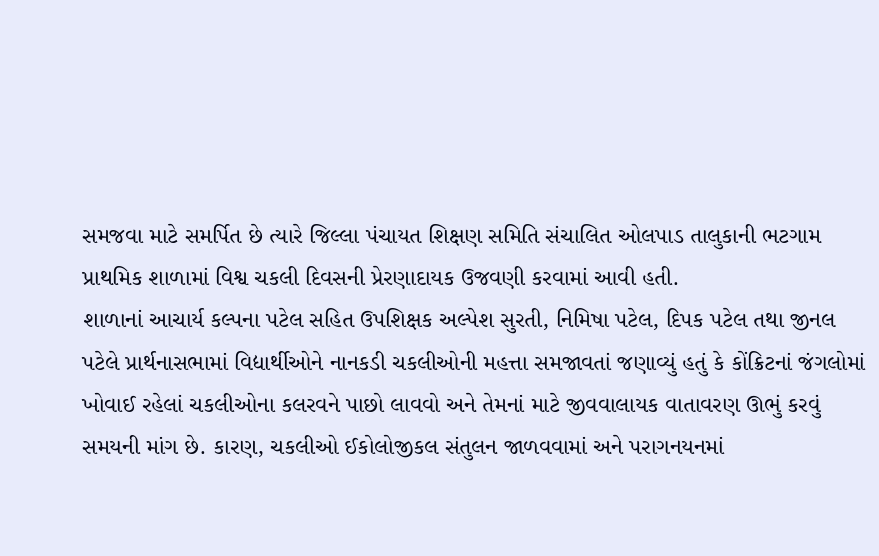સમજવા માટે સમર્પિત છે ત્યારે જિલ્લા પંચાયત શિક્ષણ સમિતિ સંચાલિત ઓલપાડ તાલુકાની ભટગામ પ્રાથમિક શાળામાં વિશ્વ ચકલી દિવસની પ્રેરણાદાયક ઉજવણી કરવામાં આવી હતી.
શાળાનાં આચાર્ય કલ્પના પટેલ સહિત ઉપશિક્ષક અલ્પેશ સુરતી, નિમિષા પટેલ, દિપક પટેલ તથા જીનલ પટેલે પ્રાર્થનાસભામાં વિદ્યાર્થીઓને નાનકડી ચકલીઓની મહત્તા સમજાવતાં જણાવ્યું હતું કે કોંક્રિટનાં જંગલોમાં ખોવાઈ રહેલાં ચકલીઓના કલરવને પાછો લાવવો અને તેમનાં માટે જીવવાલાયક વાતાવરણ ઊભું કરવું સમયની માંગ છે. કારણ, ચકલીઓ ઈકોલોજીકલ સંતુલન જાળવવામાં અને પરાગનયનમાં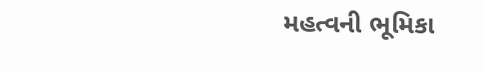મહત્વની ભૂમિકા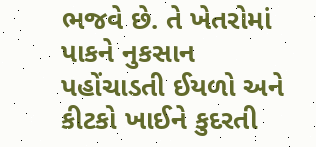ભજવે છે. તે ખેતરોમાં પાકને નુકસાન પહોંચાડતી ઈયળો અને કીટકો ખાઈને કુદરતી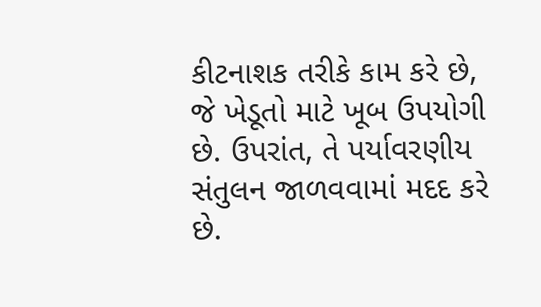કીટનાશક તરીકે કામ કરે છે, જે ખેડૂતો માટે ખૂબ ઉપયોગી છે. ઉપરાંત, તે પર્યાવરણીય સંતુલન જાળવવામાં મદદ કરે છે.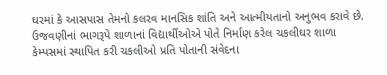ઘરમાં કે આસપાસ તેમનો કલરવ માનસિક શાંતિ અને આત્મીયતાનો અનુભવ કરાવે છે.
ઉજવણીનાં ભાગરૂપે શાળાનાં વિદ્યાર્થીઓએ પોતે નિર્માણ કરેલ ચકલીઘર શાળા કેમ્પસમાં સ્થાપિત કરી ચકલીઓ પ્રતિ પોતાની સંવેદના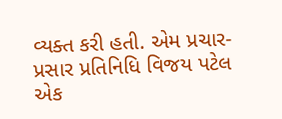વ્યક્ત કરી હતી. એમ પ્રચાર-પ્રસાર પ્રતિનિધિ વિજય પટેલ એક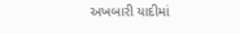અખબારી યાદીમાં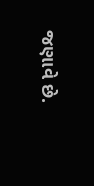જણાવે છે.